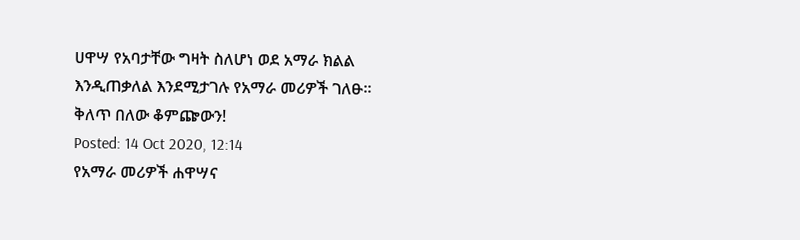ሀዋሣ የአባታቸው ግዛት ስለሆነ ወደ አማራ ክልል እንዲጠቃለል እንደሚታገሉ የአማራ መሪዎች ገለፁ፡፡ ቅለጥ በለው ቆምጬውን!
Posted: 14 Oct 2020, 12:14
የአማራ መሪዎች ሐዋሣና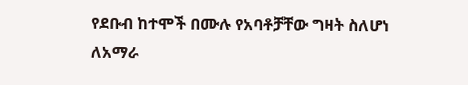የደቡብ ከተሞች በሙሉ የአባቶቻቸው ግዛት ስለሆነ ለአማራ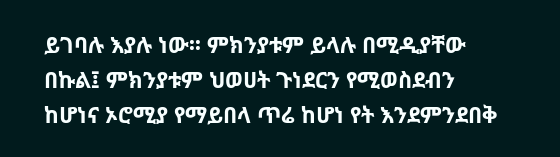ይገባሉ እያሉ ነው፡፡ ምክንያቱም ይላሉ በሚዲያቸው በኩል፤ ምክንያቱም ህወሀት ጉነደርን የሚወስደብን ከሆነና ኦሮሚያ የማይበላ ጥሬ ከሆነ የት እንደምንደበቅ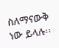ስለማናውቅ ነው ይላሉ፡፡